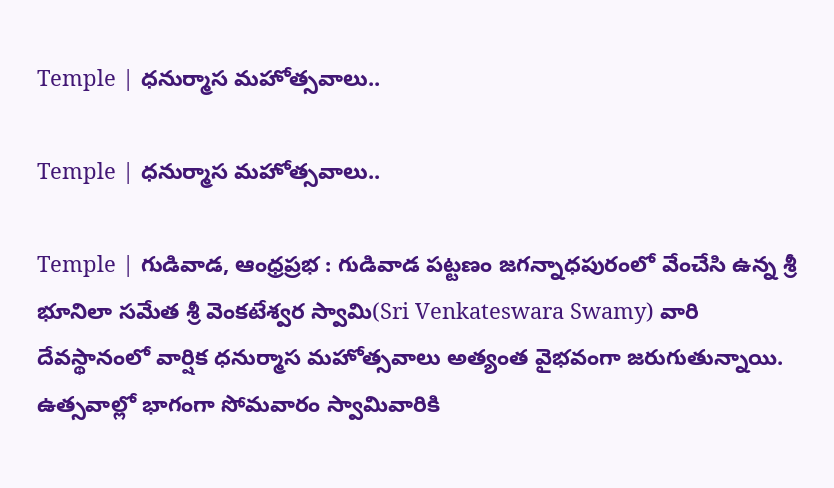Temple | ధనుర్మాస మహోత్సవాలు..

Temple | ధనుర్మాస మహోత్సవాలు..

Temple | గుడివాడ, ఆంధ్రప్రభ : గుడివాడ పట్టణం జగన్నాధపురంలో వేంచేసి ఉన్న శ్రీ భూనిలా సమేత శ్రీ వెంకటేశ్వర స్వామి(Sri Venkateswara Swamy) వారి దేవస్థానంలో వార్షిక ధనుర్మాస మహోత్సవాలు అత్యంత వైభవంగా జరుగుతున్నాయి. ఉత్సవాల్లో భాగంగా సోమవారం స్వామివారికి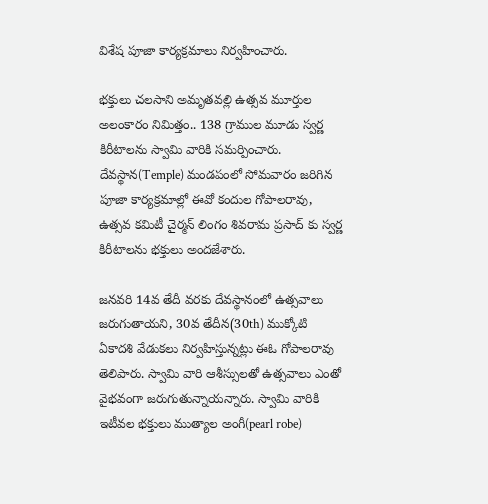విశేష పూజా కార్యక్రమాలు నిర్వహించారు.

భక్తులు చలసాని అమృతవల్లి ఉత్సవ మూర్తుల అలంకారం నిమిత్తం.. 138 గ్రాముల మూడు స్వర్ణ కిరీటాలను స్వామి వారికి సమర్పించారు. దేవస్థాన(Temple) మండపంలో సోమవారం జరిగిన పూజా కార్యక్రమాల్లో ఈవో కందుల గోపాలరావు, ఉత్సవ కమిటీ చైర్మన్ లింగం శివరామ ప్రసాద్ కు స్వర్ణ కిరీటాలను భక్తులు అందజేశారు.

జనవరి 14వ తేదీ వరకు దేవస్థానంలో ఉత్సవాలు జరుగుతాయని, 30వ తేదీన(30th) ముక్కోటి ఏకాదశి వేడుకలు నిర్వహిస్తున్నట్లు ఈఓ గోపాలరావు తెలిపారు. స్వామి వారి ఆశీస్సులతో ఉత్సవాలు ఎంతో వైభవంగా జరుగుతున్నాయన్నారు. స్వామి వారికి ఇటీవల భక్తులు ముత్యాల అంగీ(pearl robe)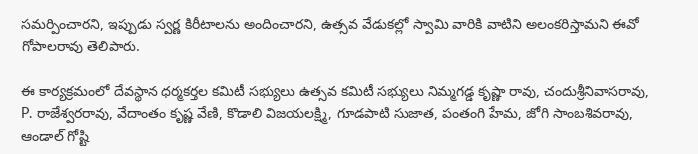సమర్పించారని, ఇప్పుడు స్వర్ణ కిరీటాలను అందించారని, ఉత్సవ వేడుకల్లో స్వామి వారికి వాటిని అలంకరిస్తామని ఈవో గోపాలరావు తెలిపారు.

ఈ కార్యక్రమంలో దేవస్థాన ధర్మకర్తల కమిటీ సభ్యులు ఉత్సవ కమిటీ సభ్యులు నిమ్మగడ్డ కృష్ణా రావు, చందుశ్రీనివాసరావు, P. రాజేశ్వరరావు, వేదాంతం కృష్ణ వేణి, కొడాలి విజయలక్ష్మి, గూడపాటి సుజాత, పంతంగి హేమ, జోగి సాంబశివరావు, ఆండాల్ గోష్టి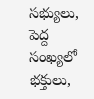సభ్యులు, పెద్ద సంఖ్యలో భక్తులు,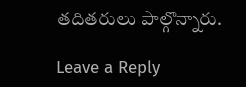తదితరులు పాల్గొన్నారు.

Leave a Reply